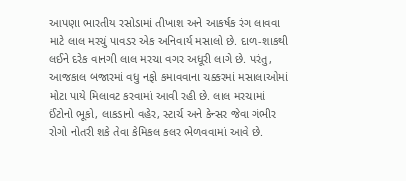આપણા ભારતીય રસોડામાં તીખાશ અને આકર્ષક રંગ લાવવા માટે લાલ મરચું પાવડર એક અનિવાર્ય મસાલો છે. દાળ-શાકથી લઈને દરેક વાનગી લાલ મરચા વગર અધૂરી લાગે છે. પરંતુ, આજકાલ બજારમાં વધુ નફો કમાવવાના ચક્કરમાં મસાલાઓમાં મોટા પાયે મિલાવટ કરવામાં આવી રહી છે. લાલ મરચામાં ઈંટોનો ભૂકો, લાકડાનો વહેર, સ્ટાર્ચ અને કેન્સર જેવા ગંભીર રોગો નોતરી શકે તેવા કેમિકલ કલર ભેળવવામાં આવે છે.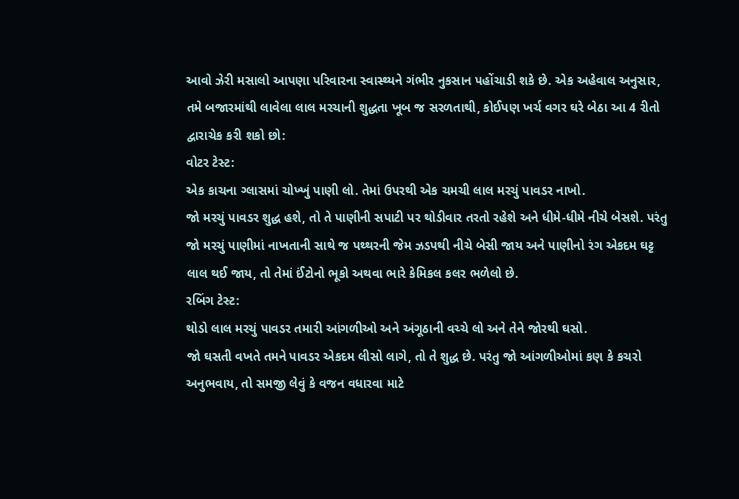આવો ઝેરી મસાલો આપણા પરિવારના સ્વાસ્થ્યને ગંભીર નુકસાન પહોંચાડી શકે છે. એક અહેવાલ અનુસાર, તમે બજારમાંથી લાવેલા લાલ મરચાની શુદ્ધતા ખૂબ જ સરળતાથી, કોઈપણ ખર્ચ વગર ઘરે બેઠા આ 4 રીતો દ્વારાચેક કરી શકો છો:
વોટર ટેસ્ટ:
એક કાચના ગ્લાસમાં ચોખ્ખું પાણી લો. તેમાં ઉપરથી એક ચમચી લાલ મરચું પાવડર નાખો.
જો મરચું પાવડર શુદ્ધ હશે, તો તે પાણીની સપાટી પર થોડીવાર તરતો રહેશે અને ધીમે-ધીમે નીચે બેસશે. પરંતુ જો મરચું પાણીમાં નાખતાની સાથે જ પથ્થરની જેમ ઝડપથી નીચે બેસી જાય અને પાણીનો રંગ એકદમ ઘટ્ટ લાલ થઈ જાય, તો તેમાં ઈંટોનો ભૂકો અથવા ભારે કેમિકલ કલર ભળેલો છે.
રબિંગ ટેસ્ટ:
થોડો લાલ મરચું પાવડર તમારી આંગળીઓ અને અંગૂઠાની વચ્ચે લો અને તેને જોરથી ઘસો.
જો ઘસતી વખતે તમને પાવડર એકદમ લીસો લાગે, તો તે શુદ્ધ છે. પરંતુ જો આંગળીઓમાં કણ કે કચરો અનુભવાય, તો સમજી લેવું કે વજન વધારવા માટે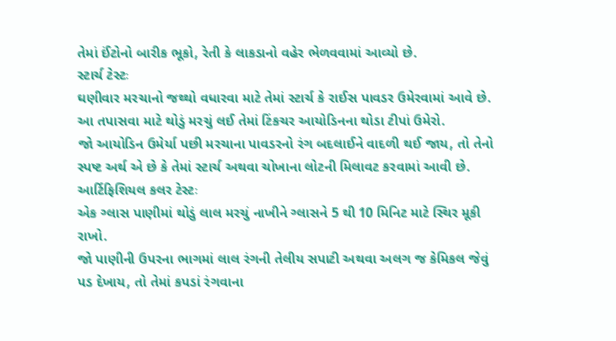તેમાં ઈંટોનો બારીક ભૂકો, રેતી કે લાકડાનો વહેર ભેળવવામાં આવ્યો છે.
સ્ટાર્ચ ટેસ્ટઃ
ઘણીવાર મરચાનો જથ્થો વધારવા માટે તેમાં સ્ટાર્ચ કે રાઈસ પાવડર ઉમેરવામાં આવે છે. આ તપાસવા માટે થોડું મરચું લઈ તેમાં ટિંકચર આયોડિનના થોડા ટીપાં ઉમેરો.
જો આયોડિન ઉમેર્યા પછી મરચાના પાવડરનો રંગ બદલાઈને વાદળી થઈ જાય, તો તેનો સ્પષ્ટ અર્થ એ છે કે તેમાં સ્ટાર્ચ અથવા ચોખાના લોટની મિલાવટ કરવામાં આવી છે.
આર્ટિફિશિયલ કલર ટેસ્ટઃ
એક ગ્લાસ પાણીમાં થોડું લાલ મરચું નાખીને ગ્લાસને 5 થી 10 મિનિટ માટે સ્થિર મૂકી રાખો.
જો પાણીની ઉપરના ભાગમાં લાલ રંગની તેલીય સપાટી અથવા અલગ જ કેમિકલ જેવું પડ દેખાય, તો તેમાં કપડાં રંગવાના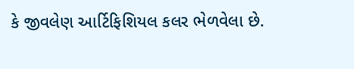કે જીવલેણ આર્ટિફિશિયલ કલર ભેળવેલા છે.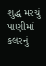શુદ્ધ મરચું પાણીમાં કલરનું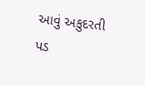આવું અકુદરતી પડ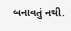બનાવતું નથી.